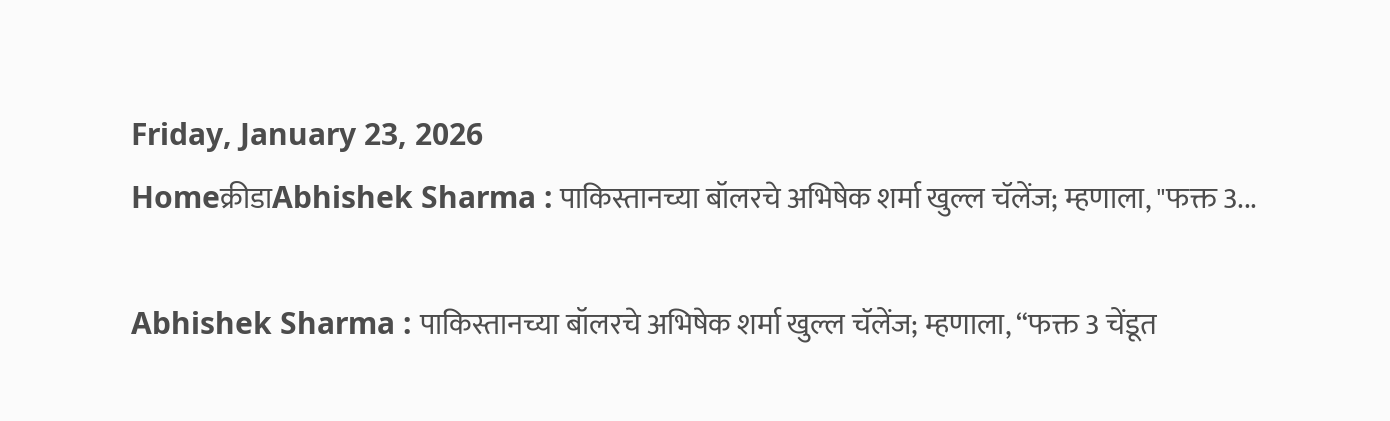Friday, January 23, 2026
Homeक्रीडाAbhishek Sharma : पाकिस्तानच्या बॉलरचे अभिषेक शर्मा खुल्ल चॅलेंज; म्हणाला, "फक्त 3...

Abhishek Sharma : पाकिस्तानच्या बॉलरचे अभिषेक शर्मा खुल्ल चॅलेंज; म्हणाला, “फक्त 3 चेंडूत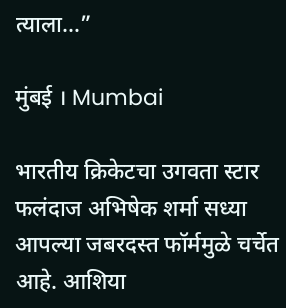त्याला…”

मुंबई । Mumbai

भारतीय क्रिकेटचा उगवता स्टार फलंदाज अभिषेक शर्मा सध्या आपल्या जबरदस्त फॉर्ममुळे चर्चेत आहे. आशिया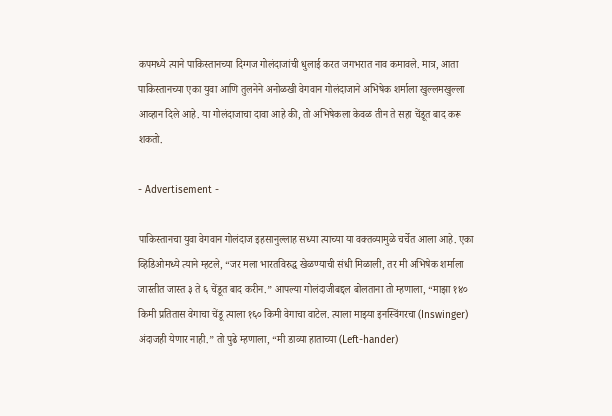कपमध्ये त्याने पाकिस्तानच्या दिग्गज गोलंदाजांची धुलाई करत जगभरात नाव कमावले. मात्र, आता पाकिस्तानच्या एका युवा आणि तुलनेने अनोळखी वेगवान गोलंदाजाने अभिषेक शर्माला खुल्लमखुल्ला आव्हान दिले आहे. या गोलंदाजाचा दावा आहे की, तो अभिषेकला केवळ तीन ते सहा चेंडूत बाद करू शकतो.

- Advertisement -

पाकिस्तानचा युवा वेगवान गोलंदाज इहसानुल्लाह सध्या त्याच्या या वक्तव्यामुळे चर्चेत आला आहे. एका व्हिडिओमध्ये त्याने म्हटले, “जर मला भारतविरुद्ध खेळण्याची संधी मिळाली, तर मी अभिषेक शर्माला जास्तीत जास्त ३ ते ६ चेंडूत बाद करीन.” आपल्या गोलंदाजीबद्दल बोलताना तो म्हणाला, “माझा १४० किमी प्रतितास वेगाचा चेंडू त्याला १६० किमी वेगाचा वाटेल. त्याला माझ्या इनस्विंगरचा (Inswinger) अंदाजही येणार नाही.” तो पुढे म्हणाला, “मी डाव्या हाताच्या (Left-hander)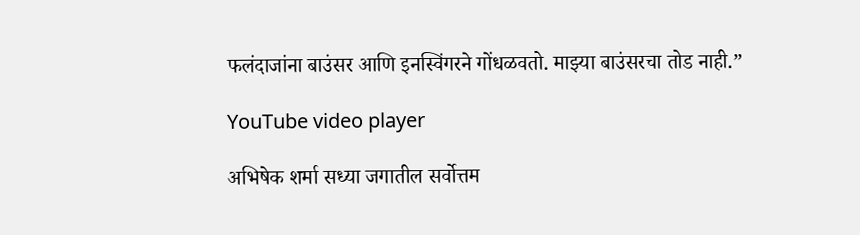फलंदाजांना बाउंसर आणि इनस्विंगरने गोंधळवतो. माझ्या बाउंसरचा तोड नाही.”

YouTube video player

अभिषेक शर्मा सध्या जगातील सर्वोत्तम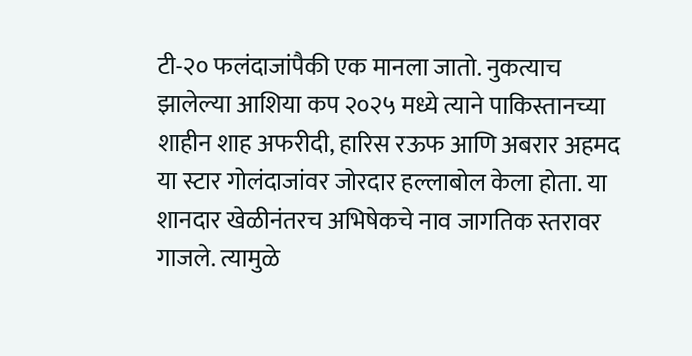टी-२० फलंदाजांपैकी एक मानला जातो. नुकत्याच झालेल्या आशिया कप २०२५ मध्ये त्याने पाकिस्तानच्या शाहीन शाह अफरीदी, हारिस रऊफ आणि अबरार अहमद या स्टार गोलंदाजांवर जोरदार हल्लाबोल केला होता. या शानदार खेळीनंतरच अभिषेकचे नाव जागतिक स्तरावर गाजले. त्यामुळे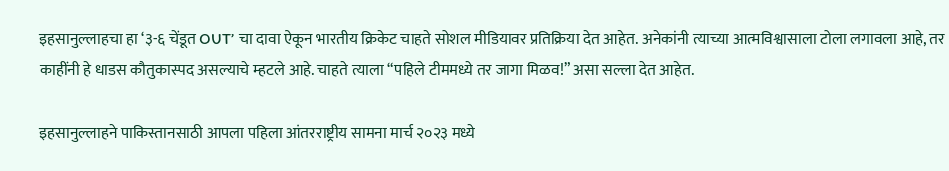इहसानुल्लाहचा हा ‘३-६ चेंडूत OUT’ चा दावा ऐकून भारतीय क्रिकेट चाहते सोशल मीडियावर प्रतिक्रिया देत आहेत. अनेकांनी त्याच्या आत्मविश्वासाला टोला लगावला आहे, तर काहींनी हे धाडस कौतुकास्पद असल्याचे म्हटले आहे. चाहते त्याला “पहिले टीममध्ये तर जागा मिळव!” असा सल्ला देत आहेत.

इहसानुल्लाहने पाकिस्तानसाठी आपला पहिला आंतरराष्ट्रीय सामना मार्च २०२३ मध्ये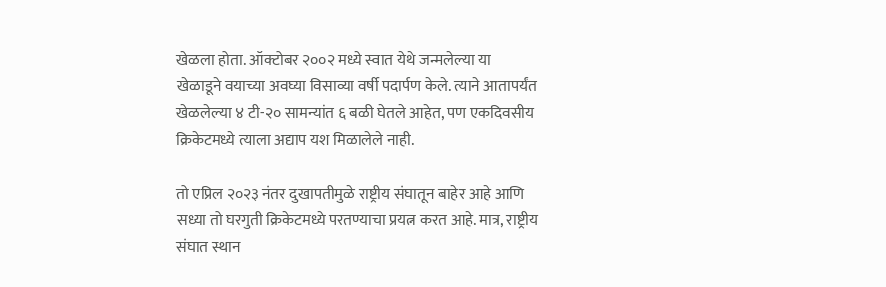खेळला होता. ऑक्टोबर २००२ मध्ये स्वात येथे जन्मलेल्या या खेळाडूने वयाच्या अवघ्या विसाव्या वर्षी पदार्पण केले. त्याने आतापर्यंत खेळलेल्या ४ टी-२० सामन्यांत ६ बळी घेतले आहेत, पण एकदिवसीय क्रिकेटमध्ये त्याला अद्याप यश मिळालेले नाही.

तो एप्रिल २०२३ नंतर दुखापतीमुळे राष्ट्रीय संघातून बाहेर आहे आणि सध्या तो घरगुती क्रिकेटमध्ये परतण्याचा प्रयत्न करत आहे. मात्र, राष्ट्रीय संघात स्थान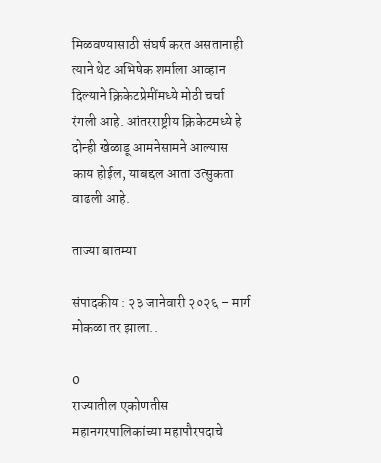मिळवण्यासाठी संघर्ष करत असतानाही त्याने थेट अभिषेक शर्माला आव्हान दिल्याने क्रिकेटप्रेमींमध्ये मोठी चर्चा रंगली आहे. आंतरराष्ट्रीय क्रिकेटमध्ये हे दोन्ही खेळाडू आमनेसामने आल्यास काय होईल, याबद्दल आता उत्सुकता वाढली आहे.

ताज्या बातम्या

संपादकीय : २३ जानेवारी २०२६ – मार्ग मोकळा तर झाला..

0
राज्यातील एकोणतीस महानगरपालिकांच्या महापौरपदाचे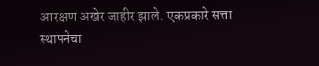आरक्षण अखेर जाहीर झाले. एकप्रकारे सत्ता स्थापनेचा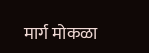मार्ग मोकळा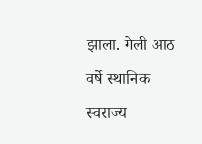झाला. गेली आठ वर्षे स्थानिक स्वराज्य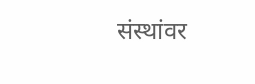संस्थांवर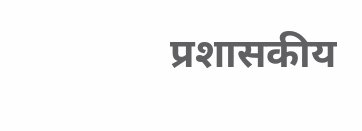प्रशासकीय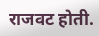राजवट होती.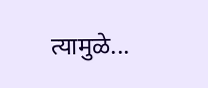त्यामुळे...